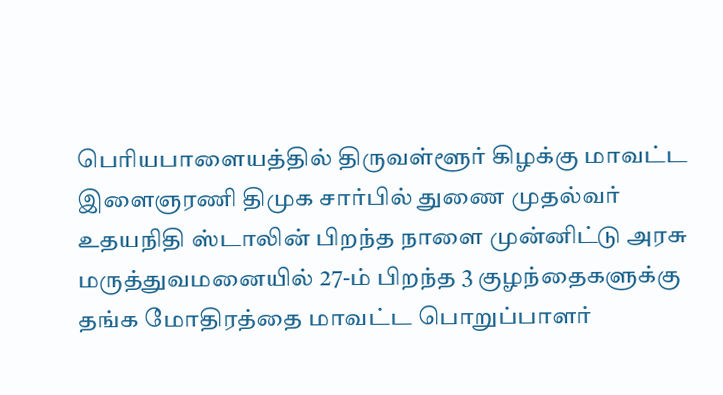பெரியபாளையத்தில் திருவள்ளூர் கிழக்கு மாவட்ட இளைஞரணி திமுக சார்பில் துணை முதல்வர் உதயநிதி ஸ்டாலின் பிறந்த நாளை முன்னிட்டு அரசு மருத்துவமனையில் 27-ம் பிறந்த 3 குழந்தைகளுக்கு தங்க மோதிரத்தை மாவட்ட பொறுப்பாளர்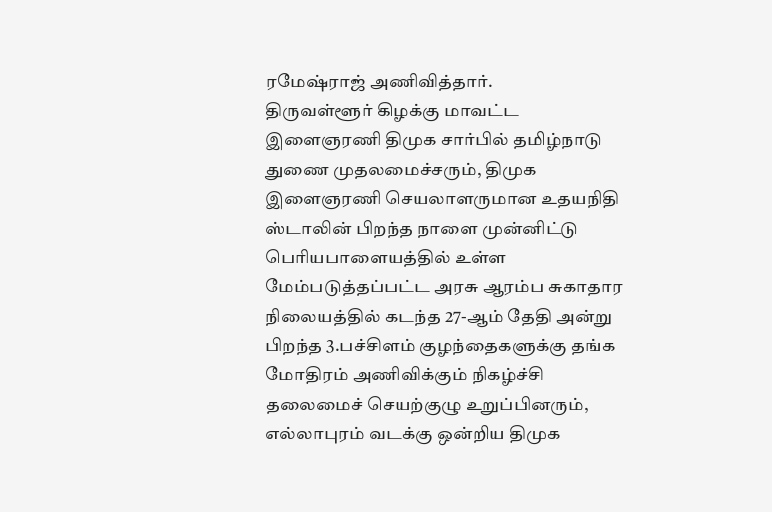ரமேஷ்ராஜ் அணிவித்தார்.
திருவள்ளூர் கிழக்கு மாவட்ட இளைஞரணி திமுக சார்பில் தமிழ்நாடு துணை முதலமைச்சரும், திமுக இளைஞரணி செயலாளருமான உதயநிதி ஸ்டாலின் பிறந்த நாளை முன்னிட்டு பெரியபாளையத்தில் உள்ள மேம்படுத்தப்பட்ட அரசு ஆரம்ப சுகாதார நிலையத்தில் கடந்த 27-ஆம் தேதி அன்று பிறந்த 3.பச்சிளம் குழந்தைகளுக்கு தங்க மோதிரம் அணிவிக்கும் நிகழ்ச்சி தலைமைச் செயற்குழு உறுப்பினரும், எல்லாபுரம் வடக்கு ஒன்றிய திமுக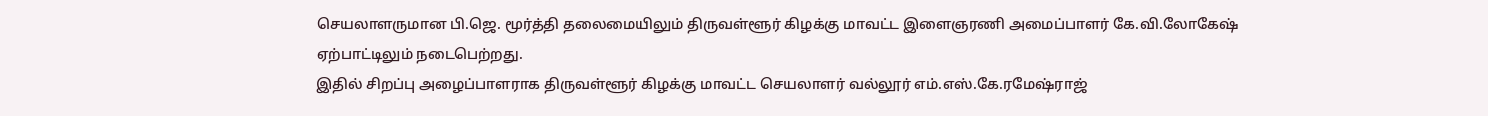செயலாளருமான பி.ஜெ. மூர்த்தி தலைமையிலும் திருவள்ளூர் கிழக்கு மாவட்ட இளைஞரணி அமைப்பாளர் கே.வி.லோகேஷ் ஏற்பாட்டிலும் நடைபெற்றது.
இதில் சிறப்பு அழைப்பாளராக திருவள்ளூர் கிழக்கு மாவட்ட செயலாளர் வல்லூர் எம்.எஸ்.கே.ரமேஷ்ராஜ்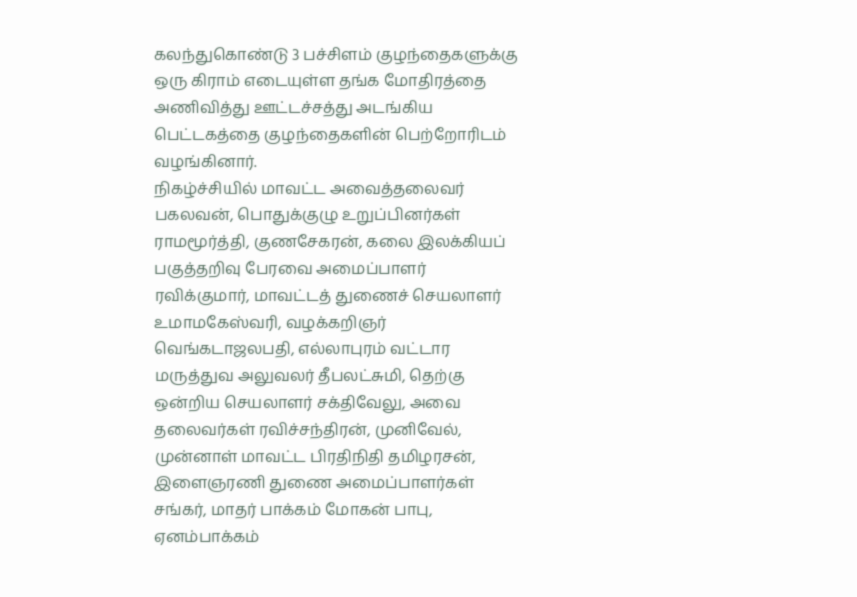கலந்துகொண்டு 3 பச்சிளம் குழந்தைகளுக்கு ஒரு கிராம் எடையுள்ள தங்க மோதிரத்தை அணிவித்து ஊட்டச்சத்து அடங்கிய பெட்டகத்தை குழந்தைகளின் பெற்றோரிடம் வழங்கினார்.
நிகழ்ச்சியில் மாவட்ட அவைத்தலைவர் பகலவன், பொதுக்குழு உறுப்பினர்கள் ராமமூர்த்தி, குணசேகரன், கலை இலக்கியப் பகுத்தறிவு பேரவை அமைப்பாளர் ரவிக்குமார், மாவட்டத் துணைச் செயலாளர் உமாமகேஸ்வரி, வழக்கறிஞர் வெங்கடாஜலபதி, எல்லாபுரம் வட்டார மருத்துவ அலுவலர் தீபலட்சுமி, தெற்கு ஒன்றிய செயலாளர் சக்திவேலு, அவை தலைவர்கள் ரவிச்சந்திரன், முனிவேல், முன்னாள் மாவட்ட பிரதிநிதி தமிழரசன், இளைஞரணி துணை அமைப்பாளர்கள் சங்கர், மாதர் பாக்கம் மோகன் பாபு, ஏனம்பாக்கம்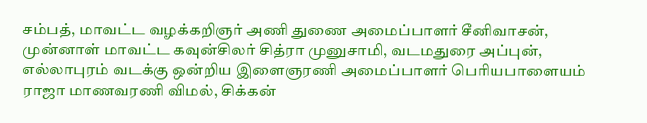சம்பத், மாவட்ட வழக்கறிஞர் அணி துணை அமைப்பாளர் சீனிவாசன், முன்னாள் மாவட்ட கவுன்சிலர் சித்ரா முனுசாமி, வடமதுரை அப்புன், எல்லாபுரம் வடக்கு ஒன்றிய இளைஞரணி அமைப்பாளர் பெரியபாளையம் ராஜா மாணவரணி விமல், சிக்கன்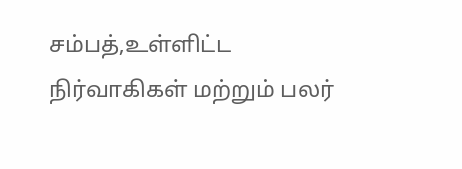சம்பத்,உள்ளிட்ட நிர்வாகிகள் மற்றும் பலர்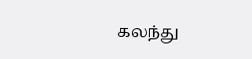கலந்து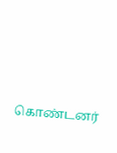கொண்டனர்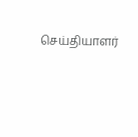செய்தியாளர்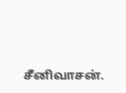சீனிவாசன்.